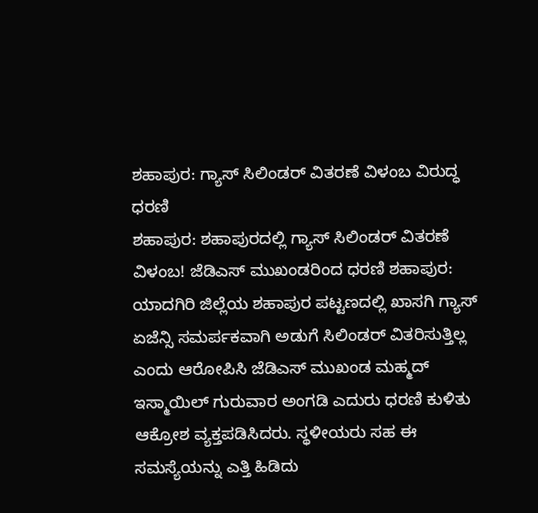ಶಹಾಪುರ: ಗ್ಯಾಸ್ ಸಿಲಿಂಡರ್ ವಿತರಣೆ ವಿಳಂಬ ವಿರುದ್ಧ ಧರಣಿ
ಶಹಾಪುರ: ಶಹಾಪುರದಲ್ಲಿ ಗ್ಯಾಸ್ ಸಿಲಿಂಡರ್ ವಿತರಣೆ ವಿಳಂಬ! ಜೆಡಿಎಸ್ ಮುಖಂಡರಿಂದ ಧರಣಿ ಶಹಾಪುರ: ಯಾದಗಿರಿ ಜಿಲ್ಲೆಯ ಶಹಾಪುರ ಪಟ್ಟಣದಲ್ಲಿ ಖಾಸಗಿ ಗ್ಯಾಸ್ ಏಜೆನ್ಸಿ ಸಮರ್ಪಕವಾಗಿ ಅಡುಗೆ ಸಿಲಿಂಡರ್ ವಿತರಿಸುತ್ತಿಲ್ಲ ಎಂದು ಆರೋಪಿಸಿ ಜೆಡಿಎಸ್ ಮುಖಂಡ ಮಹ್ಮದ್ ಇಸ್ಮಾಯಿಲ್ ಗುರುವಾರ ಅಂಗಡಿ ಎದುರು ಧರಣಿ ಕುಳಿತು ಆಕ್ರೋಶ ವ್ಯಕ್ತಪಡಿಸಿದರು. ಸ್ಥಳೀಯರು ಸಹ ಈ ಸಮಸ್ಯೆಯನ್ನು ಎತ್ತಿ ಹಿಡಿದು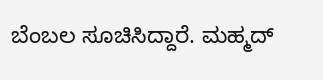ಬೆಂಬಲ ಸೂಚಿಸಿದ್ದಾರೆ. ಮಹ್ಮದ್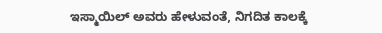ಇಸ್ಮಾಯಿಲ್ ಅವರು ಹೇಳುವಂತೆ, ನಿಗದಿತ ಕಾಲಕ್ಕೆ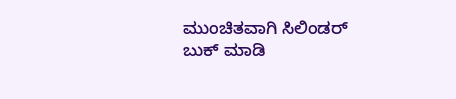ಮುಂಚಿತವಾಗಿ ಸಿಲಿಂಡರ್ ಬುಕ್ ಮಾಡಿ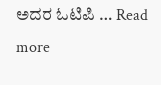ಅದರ ಓಟಿಪಿ … Read more